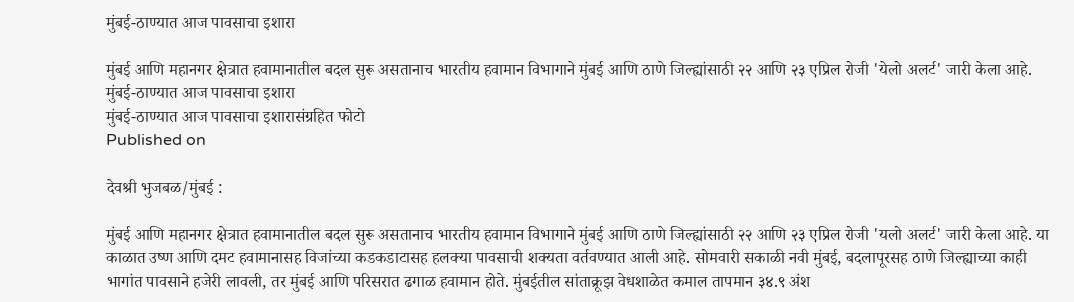मुंबई-ठाण्यात आज पावसाचा इशारा

मुंबई आणि महानगर क्षेत्रात हवामानातील बदल सुरू असतानाच भारतीय हवामान विभागाने मुंबई आणि ठाणे जिल्ह्यांसाठी २२ आणि २३ एप्रिल रोजी 'येलो अलर्ट' जारी केला आहे.
मुंबई-ठाण्यात आज पावसाचा इशारा
मुंबई-ठाण्यात आज पावसाचा इशारासंग्रहित फोटो
Published on

देवश्री भुजबळ/मुंबई :

मुंबई आणि महानगर क्षेत्रात हवामानातील बदल सुरू असतानाच भारतीय हवामान विभागाने मुंबई आणि ठाणे जिल्ह्यांसाठी २२ आणि २३ एप्रिल रोजी 'यलो अलर्ट' जारी केला आहे. या काळात उष्ण आणि दमट हवामानासह विजांच्या कडकडाटासह हलक्या पावसाची शक्यता वर्तवण्यात आली आहे. सोमवारी सकाळी नवी मुंबई, बदलापूरसह ठाणे जिल्ह्याच्या काही भागांत पावसाने हजेरी लावली, तर मुंबई आणि परिसरात ढगाळ हवामान होते. मुंबईतील सांताक्रूझ वेधशाळेत कमाल तापमान ३४.९ अंश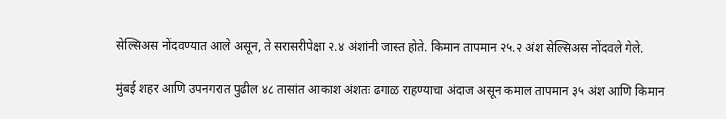सेल्सिअस नोंदवण्यात आले असून, ते सरासरीपेक्षा २.४ अंशांनी जास्त होते. किमान तापमान २५.२ अंश सेल्सिअस नोंदवले गेले.

मुंबई शहर आणि उपनगरात पुढील ४८ तासांत आकाश अंशतः ढगाळ राहण्याचा अंदाज असून कमाल तापमान ३५ अंश आणि किमान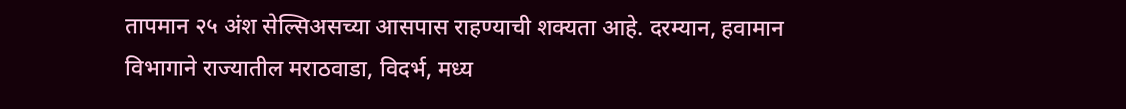तापमान २५ अंश सेल्सिअसच्या आसपास राहण्याची शक्यता आहे. दरम्यान, हवामान विभागाने राज्यातील मराठवाडा, विदर्भ, मध्य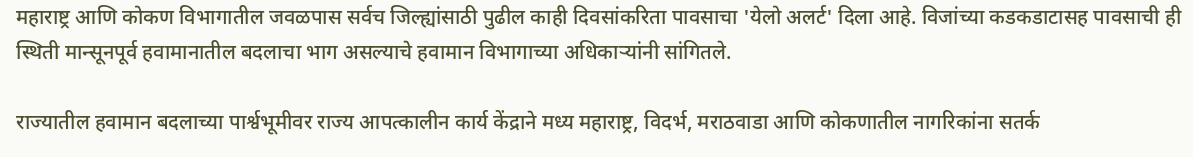महाराष्ट्र आणि कोकण विभागातील जवळपास सर्वच जिल्ह्यांसाठी पुढील काही दिवसांकरिता पावसाचा 'येलो अलर्ट' दिला आहे. विजांच्या कडकडाटासह पावसाची ही स्थिती मान्सूनपूर्व हवामानातील बदलाचा भाग असल्याचे हवामान विभागाच्या अधिकाऱ्यांनी सांगितले.

राज्यातील हवामान बदलाच्या पार्श्वभूमीवर राज्य आपत्कालीन कार्य केंद्राने मध्य महाराष्ट्र, विदर्भ, मराठवाडा आणि कोकणातील नागरिकांना सतर्क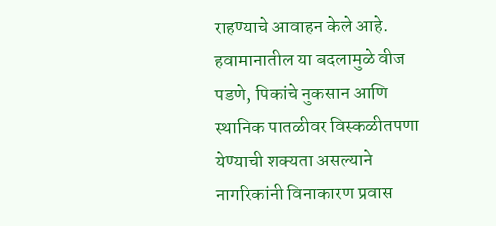राहण्याचे आवाहन केले आहे. हवामानातील या बदलामुळे वीज पडणे, पिकांचे नुकसान आणि स्थानिक पातळीवर विस्कळीतपणा येण्याची शक्यता असल्याने नागरिकांनी विनाकारण प्रवास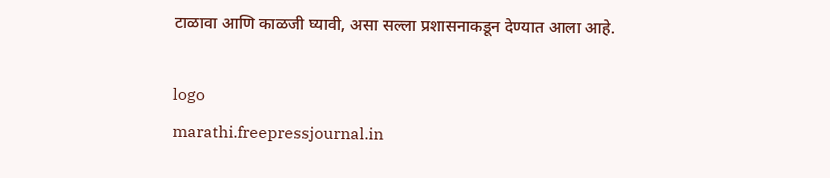टाळावा आणि काळजी घ्यावी, असा सल्ला प्रशासनाकडून देण्यात आला आहे.

logo
marathi.freepressjournal.in